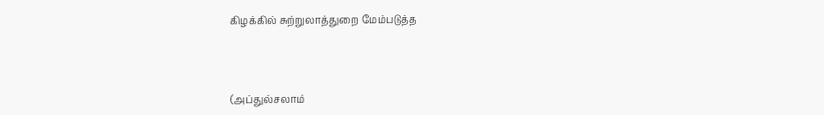கிழக்கில் சுற்றுலாத்துறை மேம்படுத்த



(அப்துல்சலாம்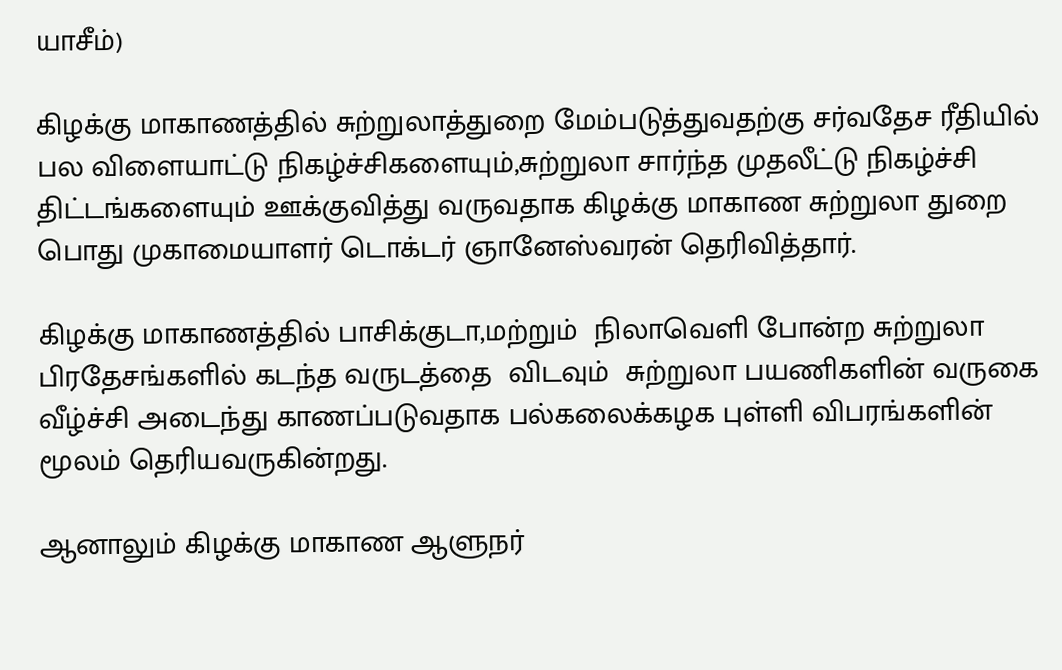யாசீம்)

கிழக்கு மாகாணத்தில் சுற்றுலாத்துறை மேம்படுத்துவதற்கு சர்வதேச ரீதியில் பல விளையாட்டு நிகழ்ச்சிகளையும்,சுற்றுலா சார்ந்த முதலீட்டு நிகழ்ச்சி திட்டங்களையும் ஊக்குவித்து வருவதாக கிழக்கு மாகாண சுற்றுலா துறை பொது முகாமையாளர் டொக்டர் ஞானேஸ்வரன் தெரிவித்தார்.

கிழக்கு மாகாணத்தில் பாசிக்குடா,மற்றும்  நிலாவெளி போன்ற சுற்றுலா பிரதேசங்களில் கடந்த வருடத்தை  விடவும்  சுற்றுலா பயணிகளின் வருகை வீழ்ச்சி அடைந்து காணப்படுவதாக பல்கலைக்கழக புள்ளி விபரங்களின் மூலம் தெரியவருகின்றது.

ஆனாலும் கிழக்கு மாகாண ஆளுநர்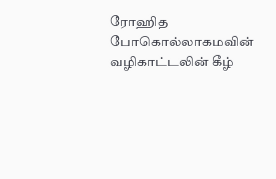ரோஹித போகொல்லாகமவின் வழிகாட்டலின் கீழ்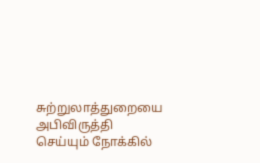சுற்றுலாத்துறையை அபிவிருத்தி செய்யும் நோக்கில்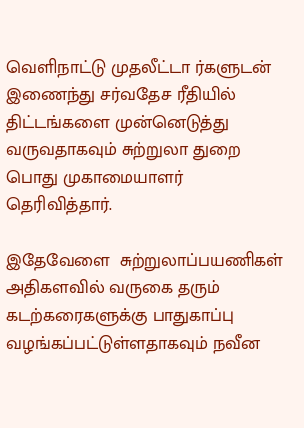வெளிநாட்டு முதலீட்டா ர்களுடன் இணைந்து சர்வதேச ரீதியில் திட்டங்களை முன்னெடுத்து வருவதாகவும் சுற்றுலா துறை பொது முகாமையாளர் தெரிவித்தார்.

இதேவேளை  சுற்றுலாப்பயணிகள் அதிகளவில் வருகை தரும்  கடற்கரைகளுக்கு பாதுகாப்பு வழங்கப்பட்டுள்ளதாகவும் நவீன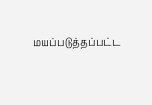மயப்படுத்தப்பட்ட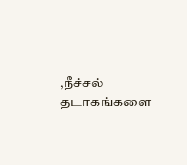,நீச்சல் தடாகங்களை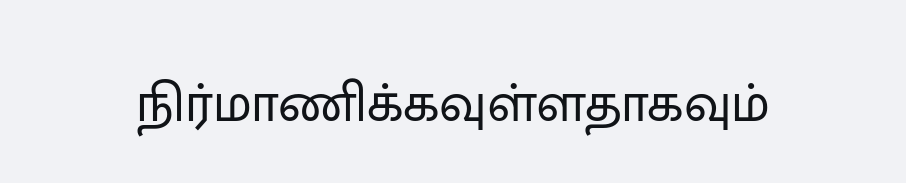நிர்மாணிக்கவுள்ளதாகவும்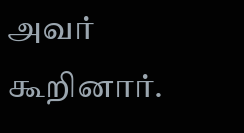அவர் கூறினார்.